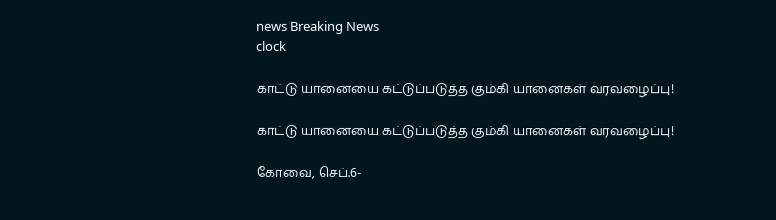news Breaking News
clock

காட்டு யானையை கட்டுப்படுத்த கும்கி யானைகள் வரவழைப்பு!

காட்டு யானையை கட்டுப்படுத்த கும்கி யானைகள் வரவழைப்பு!

கோவை, செப்.6-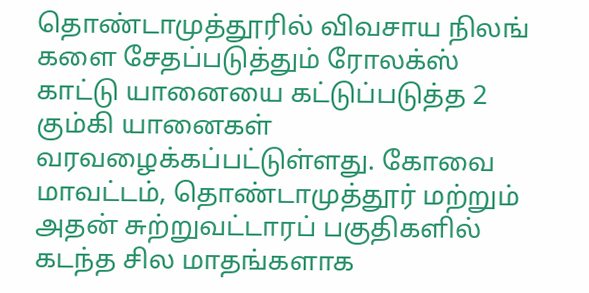தொண்டாமுத்தூரில் விவசாய நிலங் களை சேதப்படுத்தும் ரோலக்ஸ் காட்டு யானையை கட்டுப்படுத்த 2 கும்கி யானைகள் வரவழைக்கப்பட்டுள்ளது. கோவை மாவட்டம், தொண்டாமுத்தூர் மற்றும் அதன் சுற்றுவட்டாரப் பகுதிகளில் கடந்த சில மாதங்களாக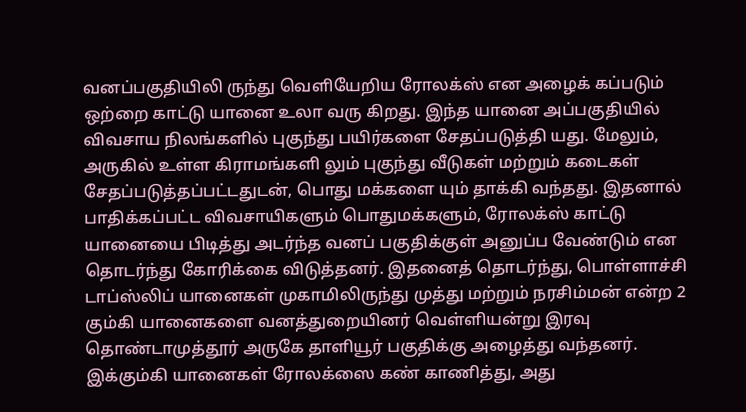வனப்பகுதியிலி ருந்து வெளியேறிய ரோலக்ஸ் என அழைக் கப்படும் ஒற்றை காட்டு யானை உலா வரு கிறது. இந்த யானை அப்பகுதியில் விவசாய நிலங்களில் புகுந்து பயிர்களை சேதப்படுத்தி யது. மேலும், அருகில் உள்ள கிராமங்களி லும் புகுந்து வீடுகள் மற்றும் கடைகள் சேதப்படுத்தப்பட்டதுடன், பொது மக்களை யும் தாக்கி வந்தது. இதனால் பாதிக்கப்பட்ட விவசாயிகளும் பொதுமக்களும், ரோலக்ஸ் காட்டு யானையை பிடித்து அடர்ந்த வனப் பகுதிக்குள் அனுப்ப வேண்டும் என தொடர்ந்து கோரிக்கை விடுத்தனர். இதனைத் தொடர்ந்து, பொள்ளாச்சி டாப்ஸ்லிப் யானைகள் முகாமிலிருந்து முத்து மற்றும் நரசிம்மன் என்ற 2 கும்கி யானைகளை வனத்துறையினர் வெள்ளியன்று இரவு தொண்டாமுத்தூர் அருகே தாளியூர் பகுதிக்கு அழைத்து வந்தனர். இக்கும்கி யானைகள் ரோலக்ஸை கண் காணித்து, அது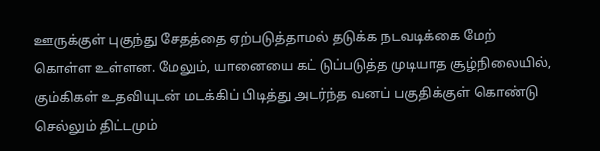ஊருக்குள் புகுந்து சேதத்தை ஏற்படுத்தாமல் தடுக்க நடவடிக்கை மேற் கொள்ள உள்ளன. மேலும், யானையை கட் டுப்படுத்த முடியாத சூழ்நிலையில், கும்கிகள் உதவியுடன் மடக்கிப் பிடித்து அடர்ந்த வனப் பகுதிக்குள் கொண்டு செல்லும் திட்டமும்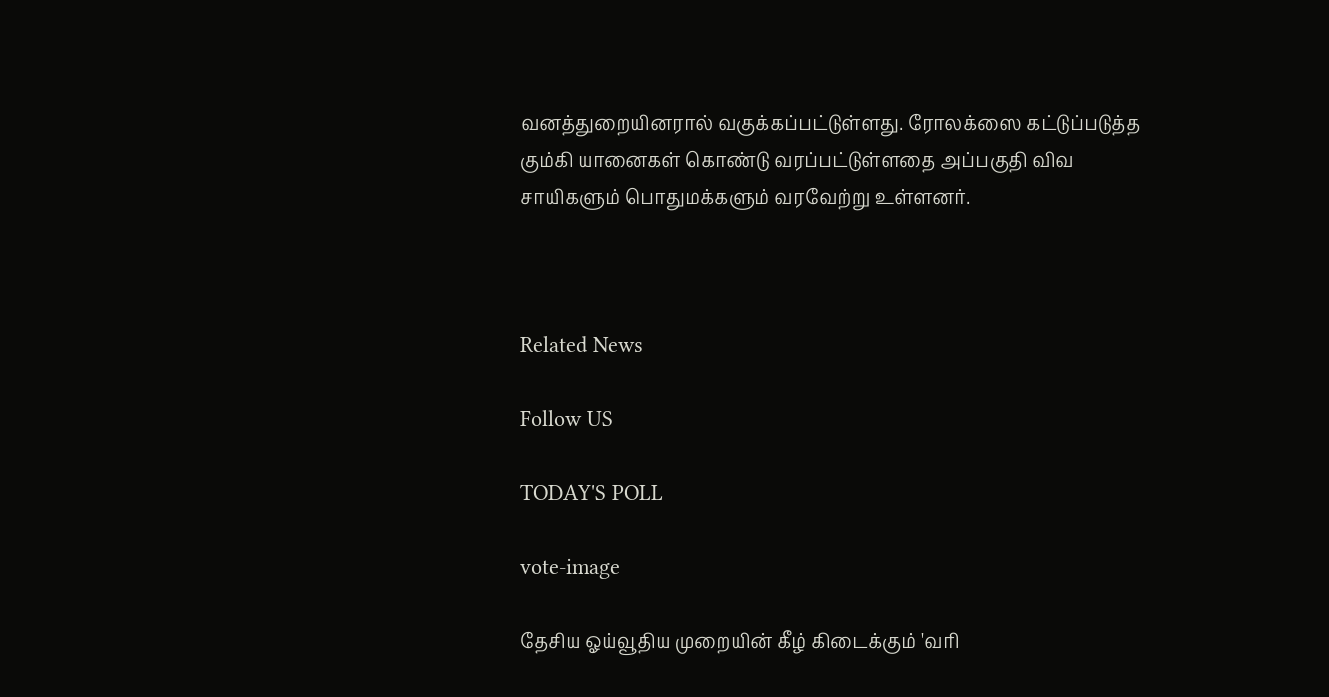வனத்துறையினரால் வகுக்கப்பட்டுள்ளது. ரோலக்ஸை கட்டுப்படுத்த கும்கி யானைகள் கொண்டு வரப்பட்டுள்ளதை அப்பகுதி விவ சாயிகளும் பொதுமக்களும் வரவேற்று உள்ளனர்.



Related News

Follow US

TODAY'S POLL

vote-image

தேசிய ஓய்வூதிய முறையின் கீழ் கிடைக்கும் 'வரி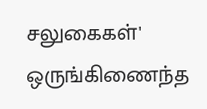சலுகைகள்' ஒருங்கிணைந்த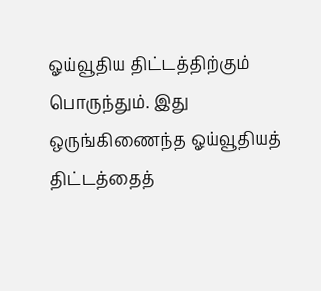ஓய்வூதிய திட்டத்திற்கும் பொருந்தும். இது ஒருங்கிணைந்த ஓய்வூதியத் திட்டத்தைத்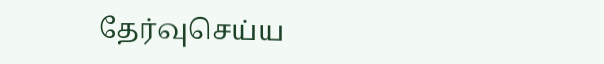தேர்வுசெய்ய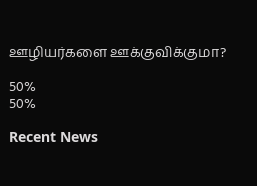ஊழியர்களை ஊக்குவிக்குமா?

50%
50%

Recent News